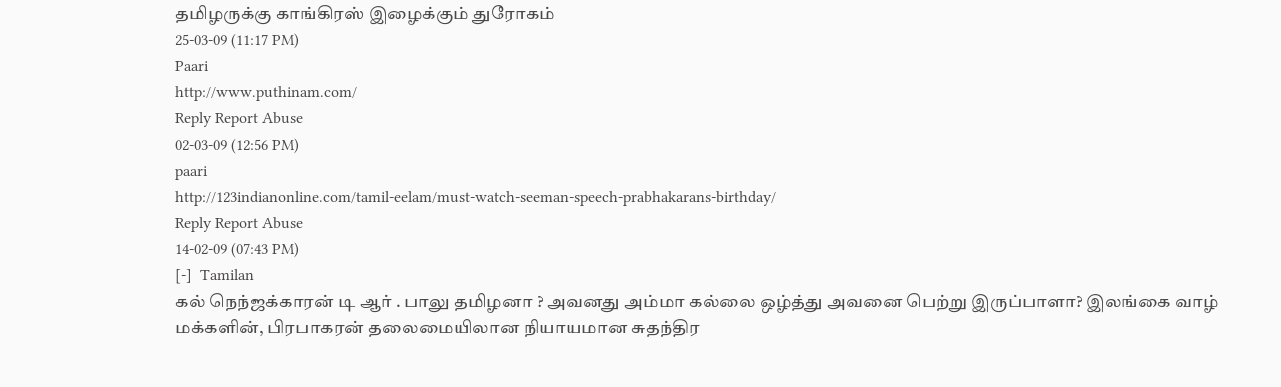தமிழருக்கு கா‌ங்‌கிர‌ஸ் இழைக்கும் துரோகம்
25-03-09 (11:17 PM)
Paari
http://www.puthinam.com/
Reply Report Abuse
02-03-09 (12:56 PM)
paari
http://123indianonline.com/tamil-eelam/must-watch-seeman-speech-prabhakarans-birthday/
Reply Report Abuse
14-02-09 (07:43 PM)
[-]  Tamilan
கல் நெந்ஜக்காரன் டி ஆர் . பாலு தமிழனா ? அவனது அம்மா கல்லை ஒழ்த்து அவனை பெற்று இருப்பாளா? இலங்கை வாழ் மக்களின், பிரபாகரன் தலைமையிலான நியாயமான சுதந்திர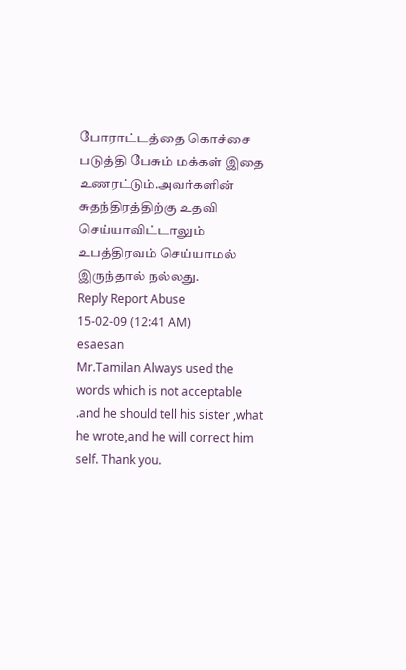போராட்டத்தை கொச்சை படுத்தி பேசும் மக்கள் இதை உணரட்டும்.அவர்களின் சுதந்திரத்திற்கு உதவி செய்யாவிட்டாலும் உபத்திரவம் செய்யாமல் இருந்தால் நல்லது.
Reply Report Abuse
15-02-09 (12:41 AM)
esaesan
Mr.Tamilan Always used the words which is not acceptable .and he should tell his sister ,what he wrote,and he will correct him self. Thank you.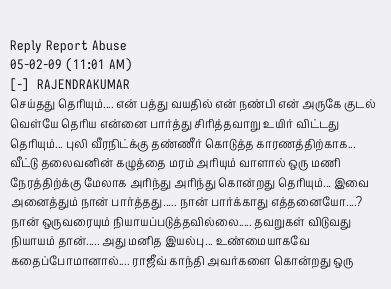Reply Report Abuse
05-02-09 (11:01 AM)
[-]  RAJENDRAKUMAR
செய்தது தெரியும்.... என் பத்து வயதில் என் நண்பி என் அருகே குடல் வெள்யே தெரிய என்னை பார்த்து சிரித்தவாறு உயிர் விட்டது தெரியும்... புலி வீரநிட்க்கு தண்ணீர் கொடுத்த காரணத்திற்காக... வீட்டு தலைவனின் கழுத்தை மரம் அரியும் வாளால் ஒரு மணி நேரத்திற்க்கு மேலாக அரிந்து அரிந்து கொன்றது தெரியும்... இவை அனைத்தும் நான் பார்த்தது..... நான் பார்க்காது எத்தனையோ....? நான் ஒருவரையும் நியாயப்படுத்தவில்லை..... தவறுகள் விடுவது நியாயம் தான்..... அது மனித இயல்பு... உண்மையாகவே கதைப்போமானால்.... ராஜீவ் காந்தி அவர்களை கொன்றது ஒரு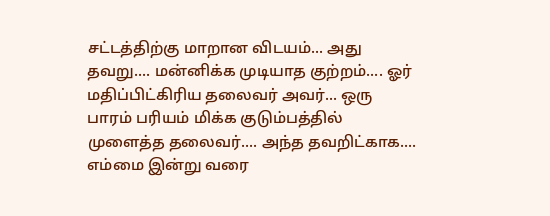சட்டத்திற்கு மாறான விடயம்... அது தவறு.... மன்னிக்க முடியாத குற்றம்.... ஓர் மதிப்பிட்கிரிய தலைவர் அவர்... ஒரு பாரம் பரியம் மிக்க குடும்பத்தில் முளைத்த தலைவர்.... அந்த தவறிட்காக.... எம்மை இன்று வரை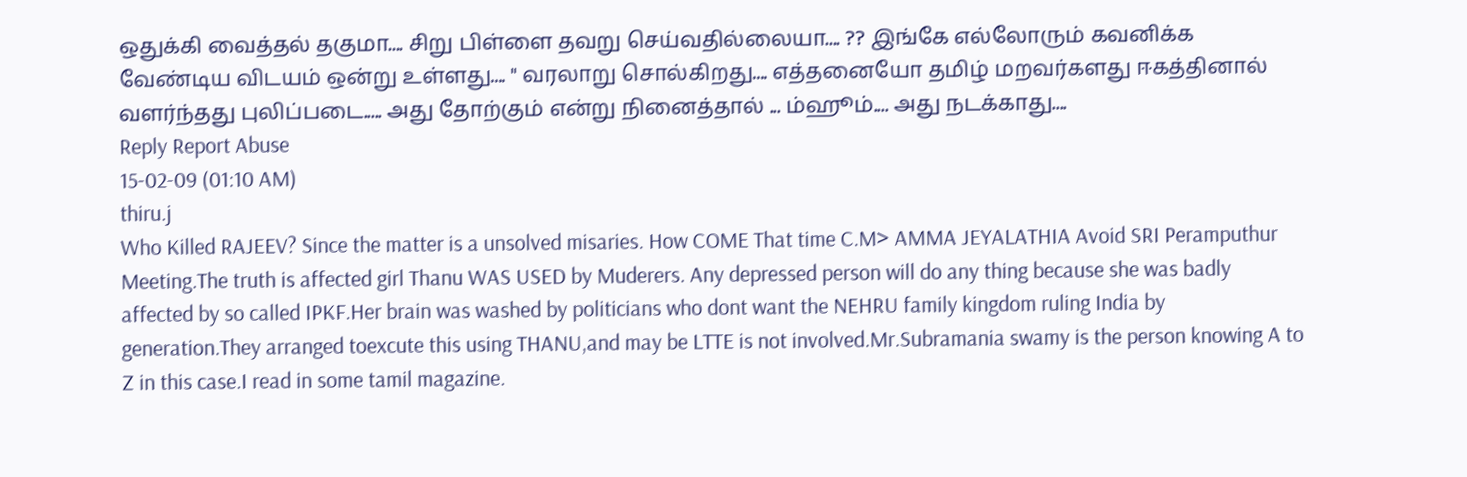ஒதுக்கி வைத்தல் தகுமா.... சிறு பிள்ளை தவறு செய்வதில்லையா.... ?? இங்கே எல்லோரும் கவனிக்க வேண்டிய விடயம் ஒன்று உள்ளது.... " வரலாறு சொல்கிறது.... எத்தனையோ தமிழ் மறவர்களது ஈகத்தினால் வளர்ந்தது புலிப்படை..... அது தோற்கும் என்று நினைத்தால் ... ம்ஹூம்.... அது நடக்காது....
Reply Report Abuse
15-02-09 (01:10 AM)
thiru.j
Who Killed RAJEEV? Since the matter is a unsolved misaries. How COME That time C.M> AMMA JEYALATHIA Avoid SRI Peramputhur Meeting.The truth is affected girl Thanu WAS USED by Muderers. Any depressed person will do any thing because she was badly affected by so called IPKF.Her brain was washed by politicians who dont want the NEHRU family kingdom ruling India by generation.They arranged toexcute this using THANU,and may be LTTE is not involved.Mr.Subramania swamy is the person knowing A to Z in this case.I read in some tamil magazine.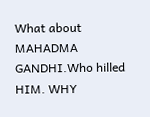What about MAHADMA GANDHI.Who hilled HIM. WHY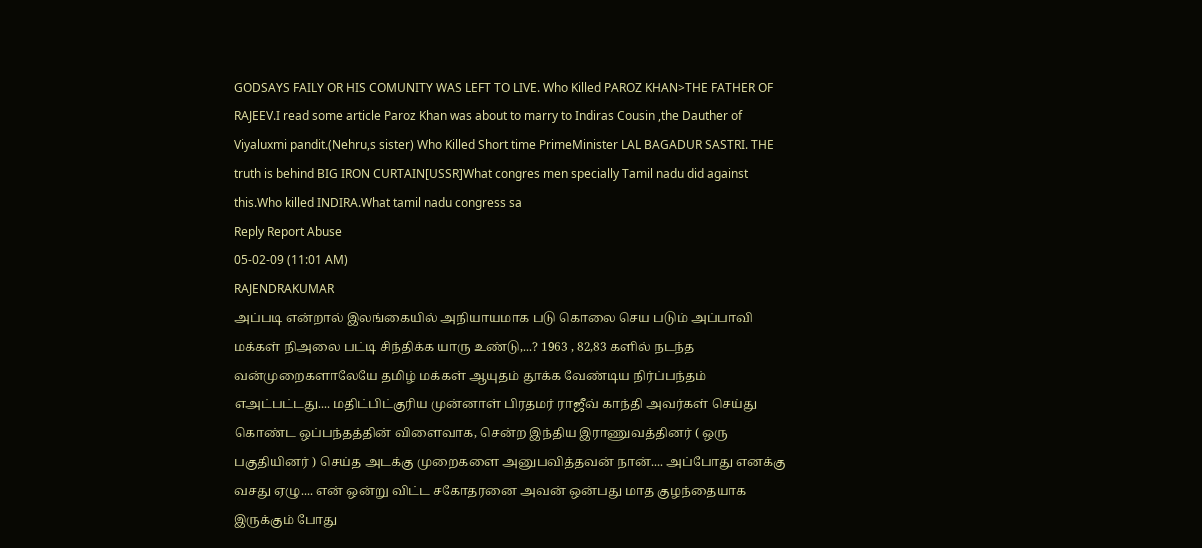GODSAYS FAILY OR HIS COMUNITY WAS LEFT TO LIVE. Who Killed PAROZ KHAN>THE FATHER OF RAJEEV.I read some article Paroz Khan was about to marry to Indiras Cousin ,the Dauther of Viyaluxmi pandit.(Nehru,s sister) Who Killed Short time PrimeMinister LAL BAGADUR SASTRI. THE truth is behind BIG IRON CURTAIN[USSR]What congres men specially Tamil nadu did against this.Who killed INDIRA.What tamil nadu congress sa
Reply Report Abuse
05-02-09 (11:01 AM)
RAJENDRAKUMAR
அப்படி என்றால் இலங்கையில் அநியாயமாக படு கொலை செய படும் அப்பாவி மக்கள் நிஅலை பட்டி சிந்திக்க யாரு உண்டு,...? 1963 , 82,83 களில் நடந்த வன்முறைகளாலேயே தமிழ் மக்கள் ஆயுதம் தூக்க வேண்டிய நிர்ப்பந்தம் எஅட்பட்டது.... மதிட்பிட்குரிய முன்னாள் பிரதமர் ராஜீவ் காந்தி அவர்கள் செய்து கொண்ட ஒப்பந்தத்தின் விளைவாக, சென்ற இந்திய இராணுவத்தினர் ( ஒரு பகுதியினர் ) செய்த அடக்கு முறைகளை அனுபவித்தவன் நான்.... அப்போது எனக்கு வசது ஏழு.... என் ஒன்று விட்ட சகோதரனை அவன் ஒன்பது மாத குழந்தையாக இருக்கும் போது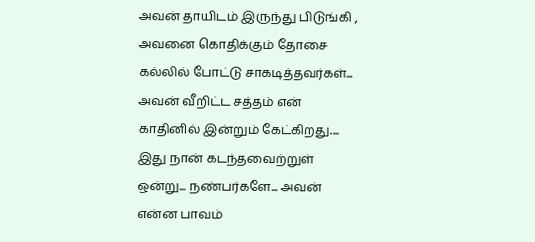அவன் தாயிடம் இருந்து பிடுங்கி , அவனை கொதிக்கும் தோசை கல்லில் போட்டு சாகடித்தவர்கள்... அவன் வீறிட்ட சத்தம் என் காதினில் இன்றும் கேட்கிறது.... இது நான் கடந்தவைற்றுள் ஒன்று... நண்பர்களே... அவன் என்ன பாவம்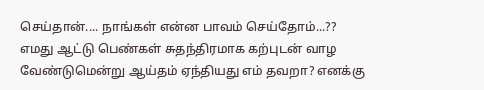செய்தான்.... நாங்கள் என்ன பாவம் செய்தோம்...?? எமது ஆட்டு பெண்கள் சுதந்திரமாக கற்புடன் வாழ வேண்டுமென்று ஆய்தம் ஏந்தியது எம் தவறா? எனக்கு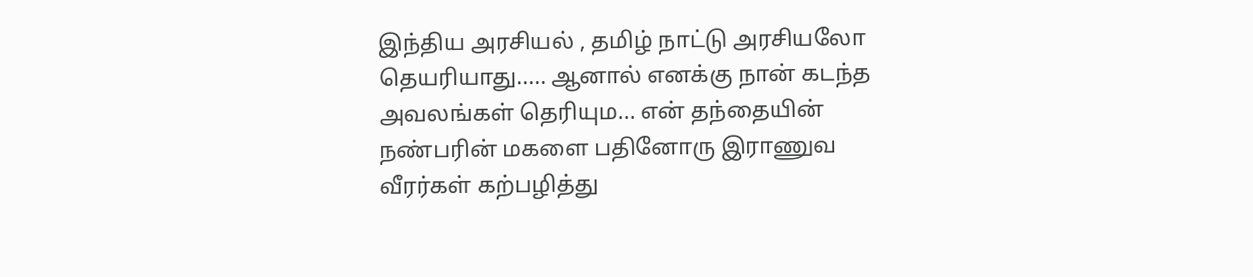இந்திய அரசியல் , தமிழ் நாட்டு அரசியலோ தெயரியாது..... ஆனால் எனக்கு நான் கடந்த அவலங்கள் தெரியும... என் தந்தையின் நண்பரின் மகளை பதினோரு இராணுவ வீரர்கள் கற்பழித்து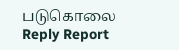படுகொலை
Reply Report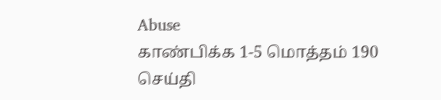Abuse
காண்பிக்க 1-5 மொத்தம் 190 செய்தி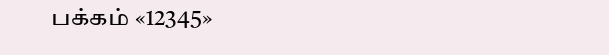பக்கம் «12345»